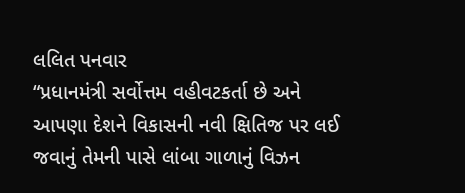લલિત પનવાર
“પ્રધાનમંત્રી સર્વોત્તમ વહીવટકર્તા છે અને આપણા દેશને વિકાસની નવી ક્ષિતિજ પર લઈ જવાનું તેમની પાસે લાંબા ગાળાનું વિઝન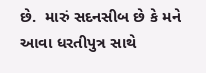છે.  મારું સદનસીબ છે કે મને આવા ધરતીપુત્ર સાથે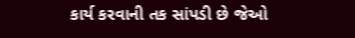કાર્ય કરવાની તક સાંપડી છે જેઓ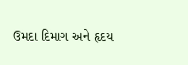ઉમદા દિમાગ અને હૃદય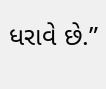ધરાવે છે.”